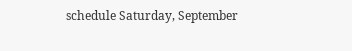schedule Saturday, September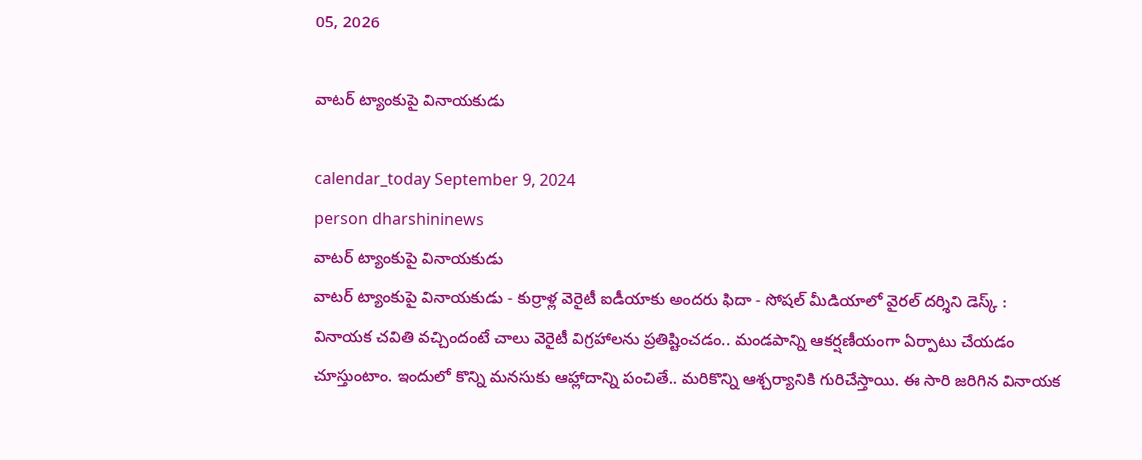05, 2026

వాటర్‌ ట్యాంకుపై వినాయకుడు

calendar_today September 9, 2024
person dharshininews
వాటర్‌ ట్యాంకుపై వినాయకుడు
వాటర్‌ ట్యాంకుపై వినాయకుడు - కుర్రాళ్ల వెరైటీ ఐడీయాకు అందరు ఫిదా - సోషల్ మీడియాలో వైరల్ దర్శిని డెస్క్‌ : వినాయక చవితి వచ్చిందంటే చాలు వెరైటీ విగ్రహాలను ప్రతిష్టించడం.. మండపాన్ని ఆకర్షణీయంగా ఏర్పాటు చేయడం చూస్తుంటాం. ఇందులో కొన్ని మనసుకు ఆహ్లాదాన్ని పంచితే.. మరికొన్ని ఆశ్చర్యానికి గురిచేస్తాయి. ఈ సారి జరిగిన వినాయక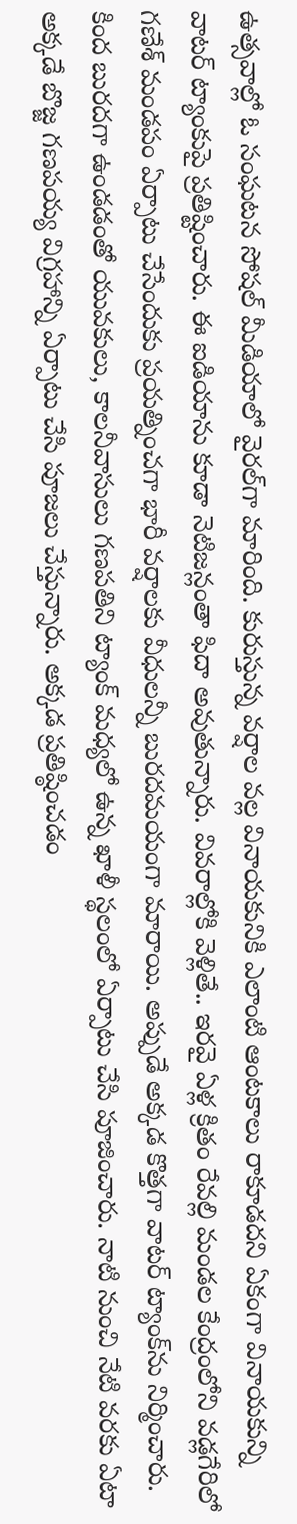ఉత్సవాల్లో ఓ సంఘటన సోషల్ మీడియాలో వైరల్‌గా మారింది. కురుస్తున్న వర్షాల వల్ల వినాయకునికి ఎలాంటి ఆంటకాలు రాకూడదని ఏకంగా వినాయకున్ని వాటర్ ట్యాంకుపై ప్రతిష్టించారు. ఈ ఐడియాను కూడా నెటిజన్లంతా ఫిదా అవుతున్నారు. వివరాల్లోకి వెళ్లితే.. ఇరవై ఏళ్ల క్రితం రేవల్లి మండల కేంద్రంలోని వడ్లగేరిలో గణేశ్‌ మండపం ఏర్పాటు చేసేందుకు ప్రయత్నించగా భారీ వర్షాలకు వీధులన్నీ బురదమయంగా మారాయి. అప్పుడే అక్కడ కొత్తగా వాటర్‌ ట్యాంక్‌ను నిర్మించారు. కింద బురదగా ఉండడంతో యువకులు, కాలనీవాసులు గణపతిని ట్యాంక్ మధ్యలో ఉన్న ఖాళీ స్థలంలో ఏర్పాటు చేసి పూజించారు. నాటి నుంచి నేటి వరకు ఏటా అక్కడే బొజ్జ గణపయ్య విగ్రహాన్ని ఏర్పాటు చేసి పూజలు చేస్తున్నారు. అక్కడ ప్రతిష్ఠించడం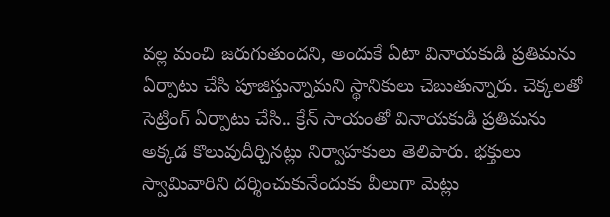వల్ల మంచి జరుగుతుందని, అందుకే ఏటా వినాయకుడి ప్రతిమను ఏర్పాటు చేసి పూజిస్తున్నామని స్థానికులు చెబుతున్నారు. చెక్కలతో సెట్రింగ్‌ ఏర్పాటు చేసి.. క్రేన్ సాయంతో వినాయకుడి ప్రతిమను అక్కడ కొలువుదీర్చినట్లు నిర్వాహకులు తెలిపారు. భక్తులు స్వామివారిని దర్శించుకునేందుకు వీలుగా మెట్లు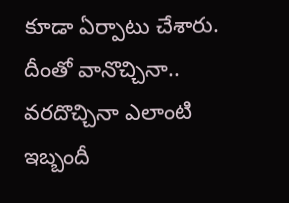కూడా ఏర్పాటు చేశారు. దీంతో వానొచ్చినా.. వరదొచ్చినా ఎలాంటి ఇబ్బందీ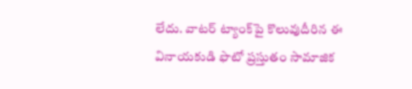లేదు. వాటర్‌ ట్యాంక్‌పై కొలువుదీరిన ఈ వినాయకుడి ఫొటో ప్రస్తుతం సామాజిక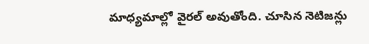మాధ్యమాల్లో వైరల్ అవుతోంది. చూసిన నెటిజన్లు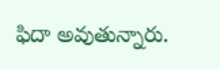ఫిదా అవుతున్నారు.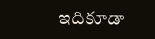ఇదికూడా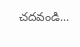చదవండి...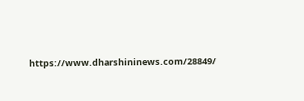https://www.dharshininews.com/28849/